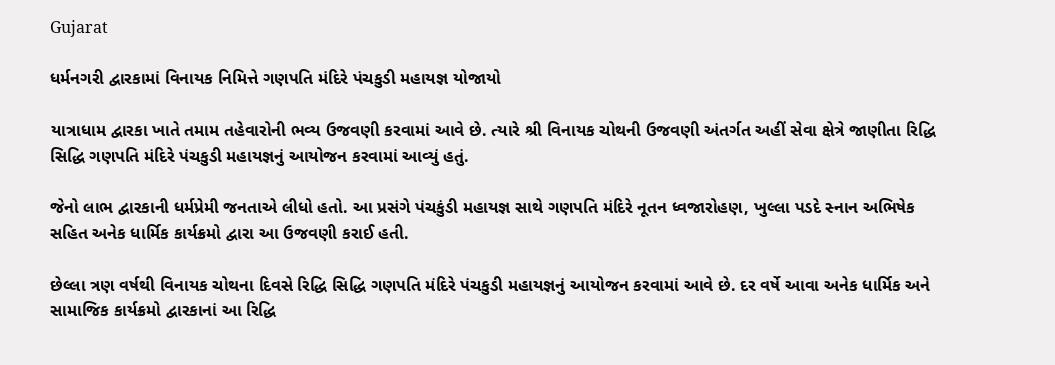Gujarat

ધર્મનગરી દ્વારકામાં વિનાયક નિમિત્તે ગણપતિ મંદિરે પંચકુડી મહાયજ્ઞ યોજાયો

યાત્રાધામ દ્વારકા ખાતે તમામ તહેવારોની ભવ્ય ઉજવણી કરવામાં આવે છે. ત્યારે શ્રી વિનાયક ચોથની ઉજવણી અંતર્ગત અહીં સેવા ક્ષેત્રે જાણીતા રિદ્ધિ સિદ્ધિ ગણપતિ મંદિરે પંચકુડી મહાયજ્ઞનું આયોજન કરવામાં આવ્યું હતું.

જેનો લાભ દ્વારકાની ધર્મપ્રેમી જનતાએ લીધો હતો. આ પ્રસંગે પંચકુંડી મહાયજ્ઞ સાથે ગણપતિ મંદિરે નૂતન ધ્વજારોહણ, ખુલ્લા પડદે સ્નાન અભિષેક સહિત અનેક ધાર્મિક કાર્યક્રમો દ્વારા આ ઉજવણી કરાઈ હતી.

છેલ્લા ત્રણ વર્ષથી વિનાયક ચોથના દિવસે રિદ્ધિ સિદ્ધિ ગણપતિ મંદિરે પંચકુડી મહાયજ્ઞનું આયોજન કરવામાં આવે છે. દર વર્ષે આવા અનેક ધાર્મિક અને સામાજિક કાર્યક્રમો દ્વારકાનાં આ રિદ્ધિ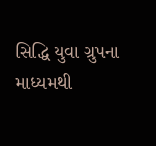સિદ્ધિ યુવા ગ્રુપના માધ્યમથી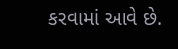કરવામાં આવે છે.